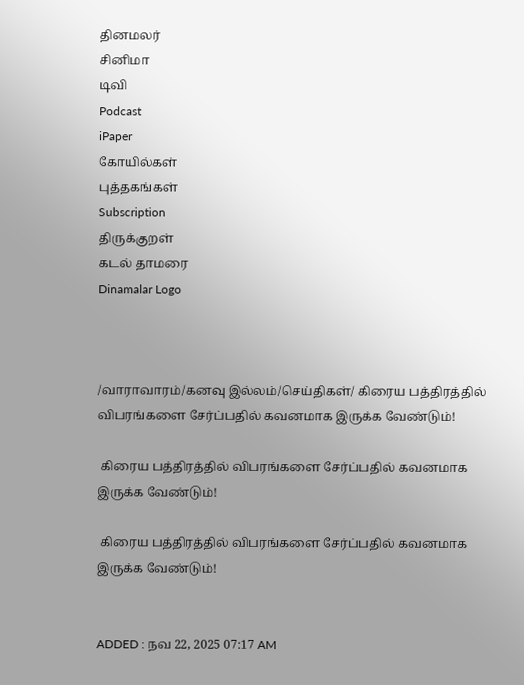தினமலர்
சினிமா
டிவி
Podcast
iPaper
கோயில்கள்
புத்தகங்கள்
Subscription
திருக்குறள்
கடல் தாமரை
Dinamalar Logo



/வாராவாரம்/கனவு இல்லம்/செய்திகள்/ கிரைய பத்திரத்தில் விபரங்களை சேர்ப்பதில் கவனமாக இருக்க வேண்டும்!

 கிரைய பத்திரத்தில் விபரங்களை சேர்ப்பதில் கவனமாக இருக்க வேண்டும்!

 கிரைய பத்திரத்தில் விபரங்களை சேர்ப்பதில் கவனமாக இருக்க வேண்டும்!


ADDED : நவ 22, 2025 07:17 AM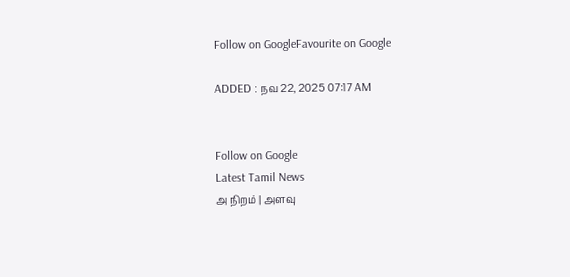Follow on GoogleFavourite on Google

ADDED : நவ 22, 2025 07:17 AM


Follow on Google
Latest Tamil News
அ நிறம் | அளவு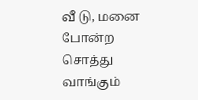வீ டு, மனை போன்ற சொத்து வாங்கும்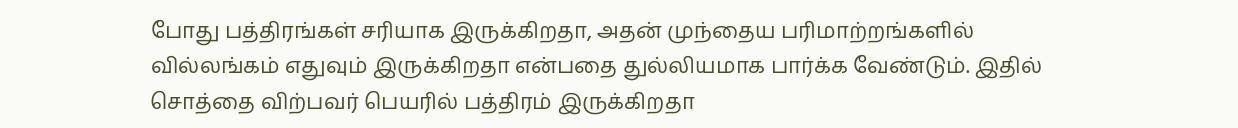போது பத்திரங்கள் சரியாக இருக்கிறதா, அதன் முந்தைய பரிமாற்றங்களில் வில்லங்கம் எதுவும் இருக்கிறதா என்பதை துல்லியமாக பார்க்க வேண்டும். இதில் சொத்தை விற்பவர் பெயரில் பத்திரம் இருக்கிறதா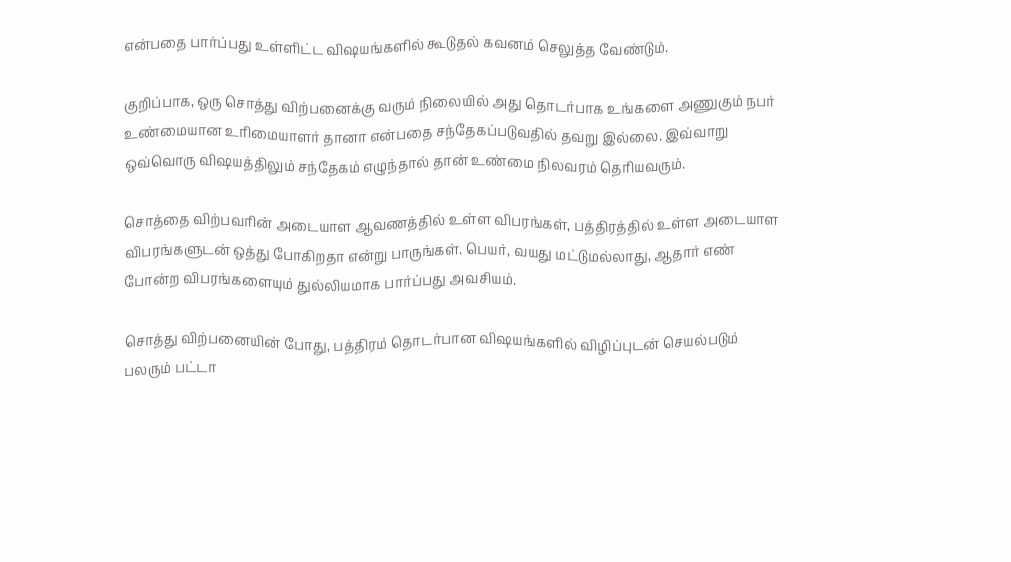என்பதை பார்ப்பது உள்ளிட்ட விஷயங்களில் கூடுதல் கவனம் செலுத்த வேண்டும்.

குறிப்பாக, ஒரு சொத்து விற்பனைக்கு வரும் நிலையில் அது தொடர்பாக உங்களை அணுகும் நபர் உண்மையான உரிமையாளர் தானா என்பதை சந்தேகப்படுவதில் தவறு இல்லை. இவ்வாறு ஒவ்வொரு விஷயத்திலும் சந்தேகம் எழுந்தால் தான் உண்மை நிலவரம் தெரியவரும்.

சொத்தை விற்பவரின் அடையாள ஆவணத்தில் உள்ள விபரங்கள், பத்திரத்தில் உள்ள அடையாள விபரங்களுடன் ஒத்து போகிறதா என்று பாருங்கள். பெயர், வயது மட்டுமல்லாது, ஆதார் எண் போன்ற விபரங்களையும் துல்லியமாக பார்ப்பது அவசியம்.

சொத்து விற்பனையின் போது, பத்திரம் தொடர்பான விஷயங்களில் விழிப்புடன் செயல்படும் பலரும் பட்டா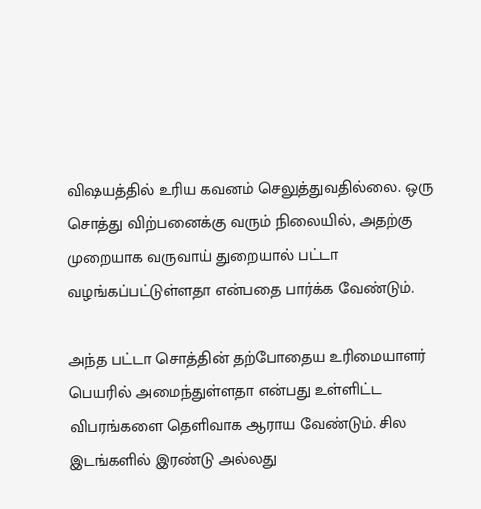விஷயத்தில் உரிய கவனம் செலுத்துவதில்லை. ஒரு சொத்து விற்பனைக்கு வரும் நிலையில், அதற்கு முறையாக வருவாய் துறையால் பட்டா வழங்கப்பட்டுள்ளதா என்பதை பார்க்க வேண்டும்.

அந்த பட்டா சொத்தின் தற்போதைய உரிமையாளர் பெயரில் அமைந்துள்ளதா என்பது உள்ளிட்ட விபரங்களை தெளிவாக ஆராய வேண்டும். சில இடங்களில் இரண்டு அல்லது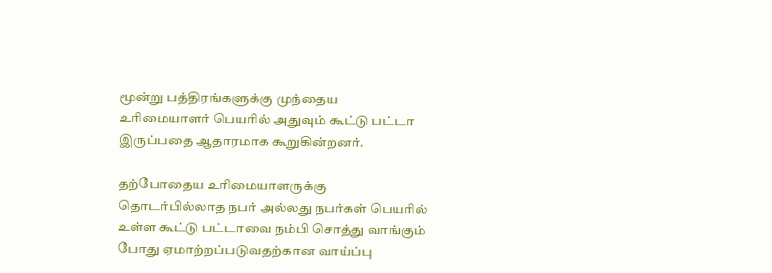மூன்று பத்திரங்களுக்கு முந்தைய உரிமையாளர் பெயரில் அதுவும் கூட்டு பட்டா இருப்பதை ஆதாரமாக கூறுகின்றனர்.

தற்போதைய உரிமையாளருக்கு தொடர்பில்லாத நபர் அல்லது நபர்கள் பெயரில் உள்ள கூட்டு பட்டாவை நம்பி சொத்து வாங்கும் போது ஏமாற்றப்படுவதற்கான வாய்ப்பு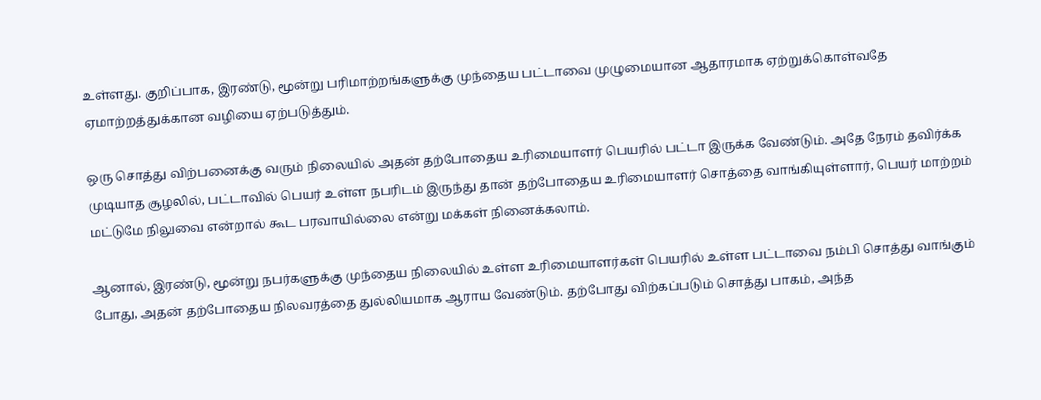உள்ளது. குறிப்பாக, இரண்டு, மூன்று பரிமாற்றங்களுக்கு முந்தைய பட்டாவை முழுமையான ஆதாரமாக ஏற்றுக்கொள்வதே ஏமாற்றத்துக்கான வழியை ஏற்படுத்தும்.

ஒரு சொத்து விற்பனைக்கு வரும் நிலையில் அதன் தற்போதைய உரிமையாளர் பெயரில் பட்டா இருக்க வேண்டும். அதே நேரம் தவிர்க்க முடியாத சூழலில், பட்டாவில் பெயர் உள்ள நபரிடம் இருந்து தான் தற்போதைய உரிமையாளர் சொத்தை வாங்கியுள்ளார், பெயர் மாற்றம் மட்டுமே நிலுவை என்றால் கூட பரவாயில்லை என்று மக்கள் நினைக்கலாம்.

ஆனால், இரண்டு, மூன்று நபர்களுக்கு முந்தைய நிலையில் உள்ள உரிமையாளர்கள் பெயரில் உள்ள பட்டாவை நம்பி சொத்து வாங்கும் போது, அதன் தற்போதைய நிலவரத்தை துல்லியமாக ஆராய வேண்டும். தற்போது விற்கப்படும் சொத்து பாகம், அந்த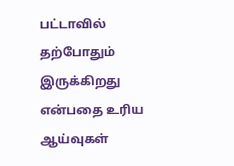பட்டாவில் தற்போதும் இருக்கிறது என்பதை உரிய ஆய்வுகள்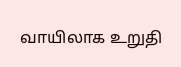வாயிலாக உறுதி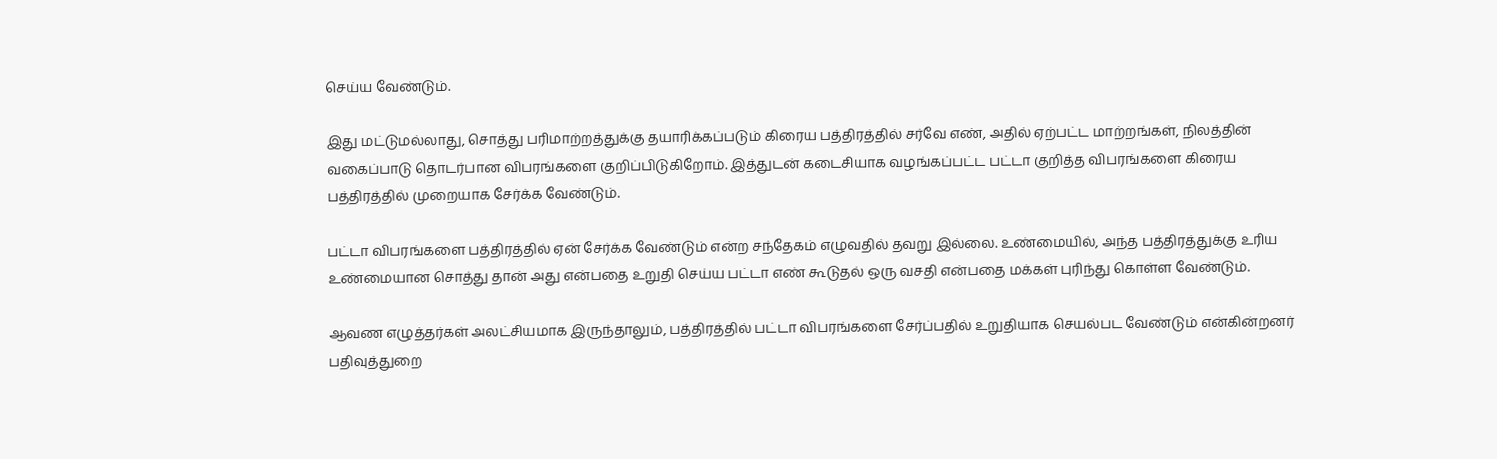செய்ய வேண்டும்.

இது மட்டுமல்லாது, சொத்து பரிமாற்றத்துக்கு தயாரிக்கப்படும் கிரைய பத்திரத்தில் சர்வே எண், அதில் ஏற்பட்ட மாற்றங்கள், நிலத்தின் வகைப்பாடு தொடர்பான விபரங்களை குறிப்பிடுகிறோம். இத்துடன் கடைசியாக வழங்கப்பட்ட பட்டா குறித்த விபரங்களை கிரைய பத்திரத்தில் முறையாக சேர்க்க வேண்டும்.

பட்டா விபரங்களை பத்திரத்தில் ஏன் சேர்க்க வேண்டும் என்ற சந்தேகம் எழுவதில் தவறு இல்லை. உண்மையில், அந்த பத்திரத்துக்கு உரிய உண்மையான சொத்து தான் அது என்பதை உறுதி செய்ய பட்டா எண் கூடுதல் ஒரு வசதி என்பதை மக்கள் புரிந்து கொள்ள வேண்டும்.

ஆவண எழுத்தர்கள் அலட்சியமாக இருந்தாலும், பத்திரத்தில் பட்டா விபரங்களை சேர்ப்பதில் உறுதியாக செயல்பட வேண்டும் என்கின்றனர் பதிவுத்துறை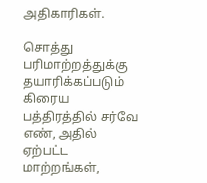அதிகாரிகள்.

சொத்து பரிமாற்றத்துக்கு தயாரிக்கப்படும் கிரைய பத்திரத்தில் சர்வே எண், அதில் ஏற்பட்ட மாற்றங்கள்,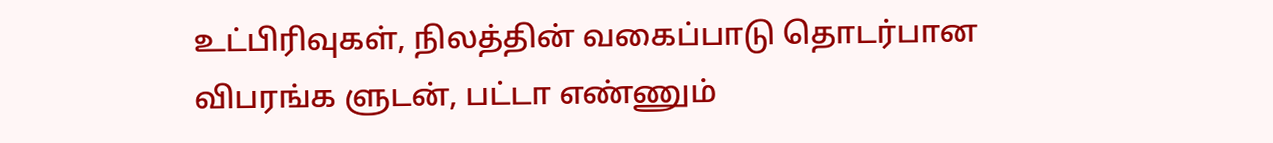உட்பிரிவுகள், நிலத்தின் வகைப்பாடு தொடர்பான விபரங்க ளுடன், பட்டா எண்ணும்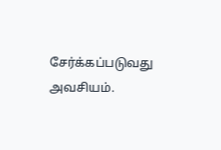சேர்க்கப்படுவது அவசியம்.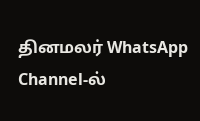தினமலர் WhatsApp Channel-ல்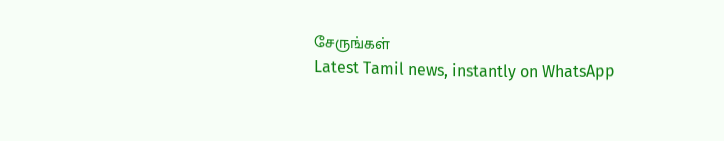சேருங்கள்
Latest Tamil news, instantly on WhatsApp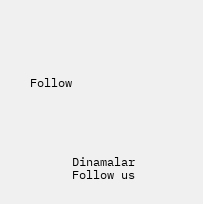Follow





      Dinamalar
      Follow us